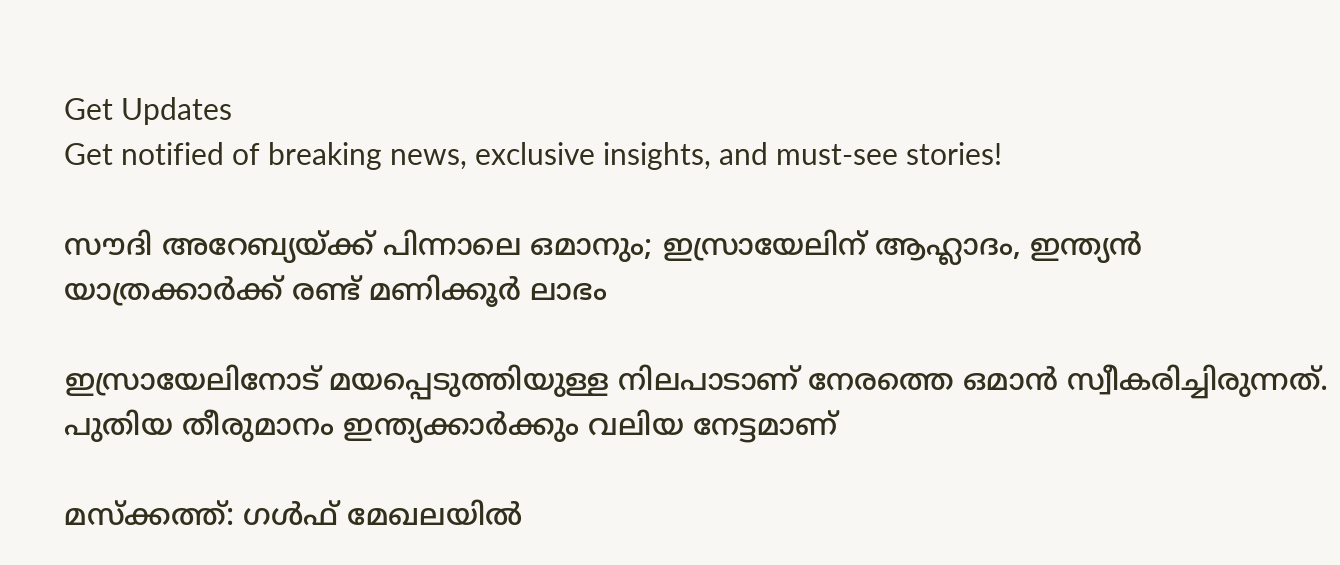Get Updates
Get notified of breaking news, exclusive insights, and must-see stories!

സൗദി അറേബ്യയ്ക്ക് പിന്നാലെ ഒമാനും; ഇസ്രായേലിന് ആഹ്ലാദം, ഇന്ത്യന്‍ യാത്രക്കാര്‍ക്ക് രണ്ട് മണിക്കൂര്‍ ലാഭം

ഇസ്രായേലിനോട് മയപ്പെടുത്തിയുള്ള നിലപാടാണ് നേരത്തെ ഒമാന്‍ സ്വീകരിച്ചിരുന്നത്. പുതിയ തീരുമാനം ഇന്ത്യക്കാര്‍ക്കും വലിയ നേട്ടമാണ്‌

മസ്‌ക്കത്ത്: ഗള്‍ഫ് മേഖലയില്‍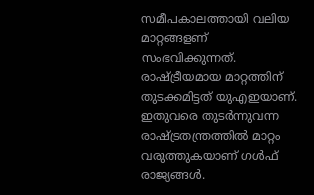സമീപകാലത്തായി വലിയ മാറ്റങ്ങളണ് സംഭവിക്കുന്നത്. രാഷ്ട്രീയമായ മാറ്റത്തിന് തുടക്കമിട്ടത് യുഎഇയാണ്. ഇതുവരെ തുടര്‍ന്നുവന്ന രാഷ്ട്രതന്ത്രത്തില്‍ മാറ്റം വരുത്തുകയാണ് ഗള്‍ഫ് രാജ്യങ്ങള്‍.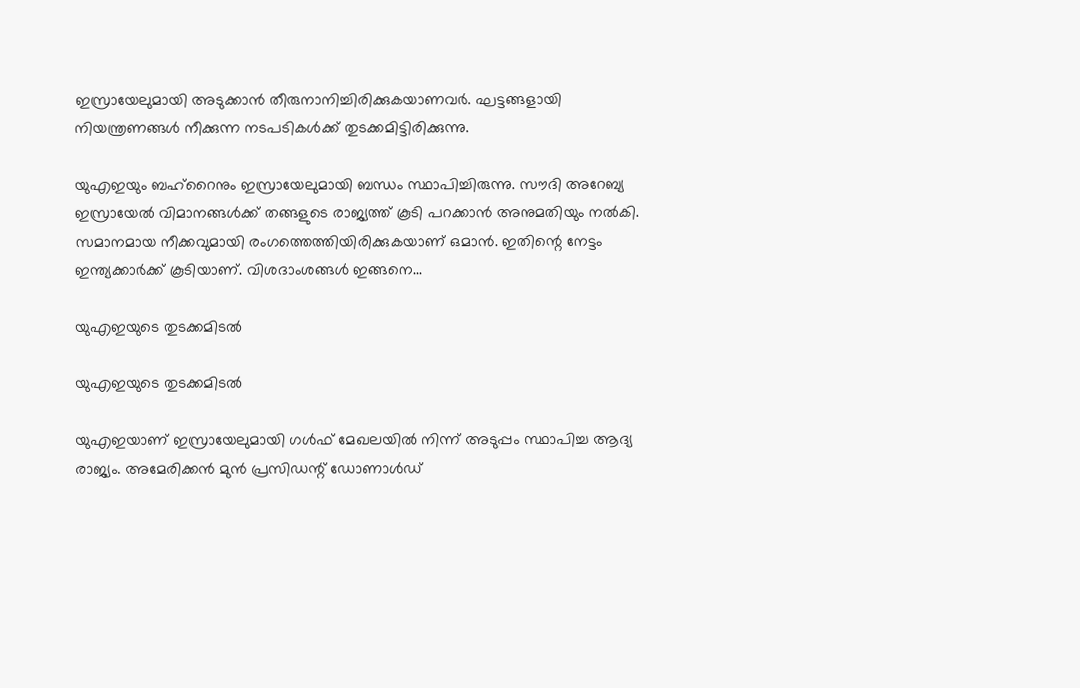ഇസ്രായേലുമായി അടുക്കാന്‍ തീരുനാനിച്ചിരിക്കുകയാണവര്‍. ഘട്ടങ്ങളായി നിയന്ത്രണങ്ങള്‍ നീക്കുന്ന നടപടികള്‍ക്ക് തുടക്കമിട്ടിരിക്കുന്നു.

യുഎഇയും ബഹ്‌റൈനും ഇസ്രായേലുമായി ബന്ധം സ്ഥാപിച്ചിരുന്നു. സൗദി അറേബ്യ ഇസ്രായേല്‍ വിമാനങ്ങള്‍ക്ക് തങ്ങളുടെ രാജ്യത്ത് കൂടി പറക്കാന്‍ അനുമതിയും നല്‍കി. സമാനമായ നീക്കവുമായി രംഗത്തെത്തിയിരിക്കുകയാണ് ഒമാന്‍. ഇതിന്റെ നേട്ടം ഇന്ത്യക്കാര്‍ക്ക് കൂടിയാണ്. വിശദാംശങ്ങള്‍ ഇങ്ങനെ...

യുഎഇയുടെ തുടക്കമിടല്‍

യുഎഇയുടെ തുടക്കമിടല്‍

യുഎഇയാണ് ഇസ്രായേലുമായി ഗള്‍ഫ് മേഖലയില്‍ നിന്ന് അടുപ്പം സ്ഥാപിച്ച ആദ്യ രാജ്യം. അമേരിക്കന്‍ മുന്‍ പ്രസിഡന്റ് ഡോണാള്‍ഡ്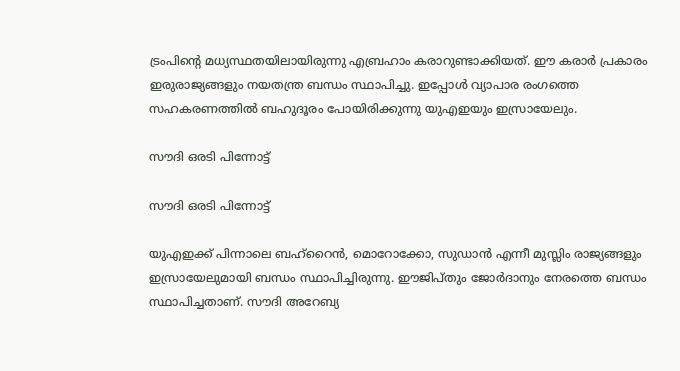ട്രംപിന്റെ മധ്യസ്ഥതയിലായിരുന്നു എബ്രഹാം കരാറുണ്ടാക്കിയത്. ഈ കരാര്‍ പ്രകാരം ഇരുരാജ്യങ്ങളും നയതന്ത്ര ബന്ധം സ്ഥാപിച്ചു. ഇപ്പോള്‍ വ്യാപാര രംഗത്തെ സഹകരണത്തില്‍ ബഹുദൂരം പോയിരിക്കുന്നു യുഎഇയും ഇസ്രായേലും.

സൗദി ഒരടി പിന്നോട്ട്

സൗദി ഒരടി പിന്നോട്ട്

യുഎഇക്ക് പിന്നാലെ ബഹ്‌റൈന്‍, മൊറോക്കോ, സുഡാന്‍ എന്നീ മുസ്ലിം രാജ്യങ്ങളും ഇസ്രായേലുമായി ബന്ധം സ്ഥാപിച്ചിരുന്നു. ഈജിപ്തും ജോര്‍ദാനും നേരത്തെ ബന്ധം സ്ഥാപിച്ചതാണ്. സൗദി അറേബ്യ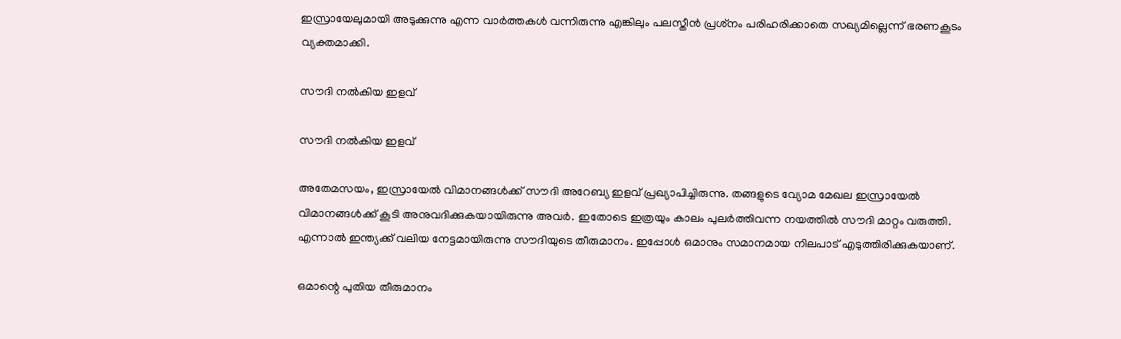ഇസ്രായേലുമായി അടുക്കുന്നു എന്ന വാര്‍ത്തകള്‍ വന്നിരുന്നു എങ്കിലും പലസ്തീന്‍ പ്രശ്‌നം പരിഹരിക്കാതെ സഖ്യമില്ലെന്ന് ഭരണകൂടം വ്യക്തമാക്കി.

സൗദി നല്‍കിയ ഇളവ്

സൗദി നല്‍കിയ ഇളവ്

അതേമസയം, ഇസ്രായേല്‍ വിമാനങ്ങള്‍ക്ക് സൗദി അറേബ്യ ഇളവ് പ്രഖ്യാപിച്ചിരുന്നു. തങ്ങളുടെ വ്യോമ മേഖല ഇസ്രായേല്‍ വിമാനങ്ങള്‍ക്ക് കൂടി അനുവദിക്കുകയായിരുന്നു അവര്‍. ഇതോടെ ഇത്രയും കാലം പുലര്‍ത്തിവന്ന നയത്തില്‍ സൗദി മാറ്റം വരുത്തി. എന്നാല്‍ ഇന്ത്യക്ക് വലിയ നേട്ടമായിരുന്നു സൗദിയുടെ തീരുമാനം. ഇപ്പോള്‍ ഒമാനും സമാനമായ നിലപാട് എടുത്തിരിക്കുകയാണ്.

ഒമാന്റെ പുതിയ തീരുമാനം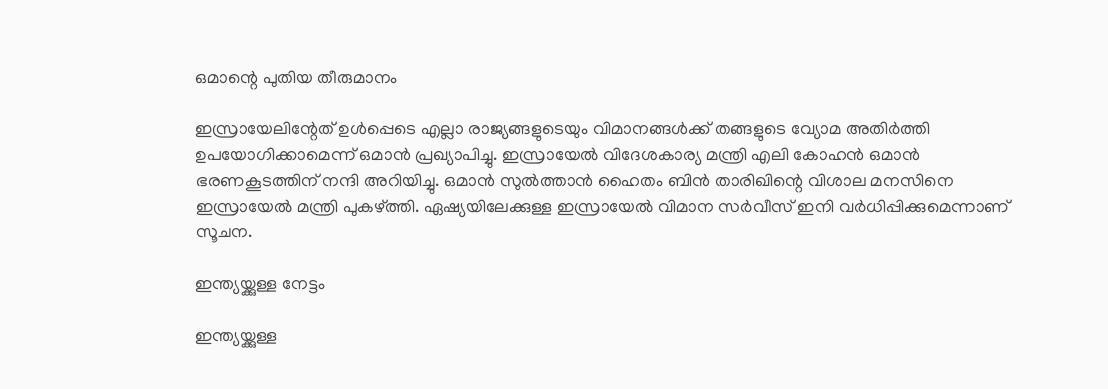ഒമാന്റെ പുതിയ തീരുമാനം

ഇസ്രായേലിന്റേത് ഉള്‍പ്പെടെ എല്ലാ രാജ്യങ്ങളുടെയും വിമാനങ്ങള്‍ക്ക് തങ്ങളുടെ വ്യോമ അതിര്‍ത്തി ഉപയോഗിക്കാമെന്ന് ഒമാന്‍ പ്രഖ്യാപിച്ചു. ഇസ്രായേല്‍ വിദേശകാര്യ മന്ത്രി എലി കോഹന്‍ ഒമാന്‍ ഭരണകൂടത്തിന് നന്ദി അറിയിച്ചു. ഒമാന്‍ സുല്‍ത്താന്‍ ഹൈതം ബിന്‍ താരിഖിന്റെ വിശാല മനസിനെ ഇസ്രായേല്‍ മന്ത്രി പുകഴ്ത്തി. ഏഷ്യയിലേക്കുള്ള ഇസ്രായേല്‍ വിമാന സര്‍വീസ് ഇനി വര്‍ധിപ്പിക്കുമെന്നാണ് സൂചന.

ഇന്ത്യയ്ക്കുള്ള നേട്ടം

ഇന്ത്യയ്ക്കുള്ള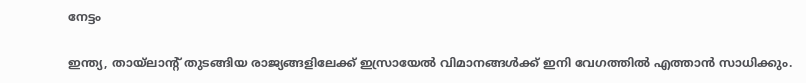നേട്ടം

ഇന്ത്യ, തായ്‌ലാന്റ് തുടങ്ങിയ രാജ്യങ്ങളിലേക്ക് ഇസ്രായേല്‍ വിമാനങ്ങള്‍ക്ക് ഇനി വേഗത്തില്‍ എത്താന്‍ സാധിക്കും.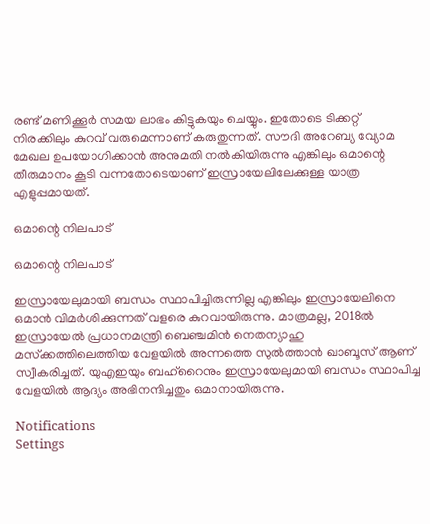രണ്ട് മണിക്കൂര്‍ സമയ ലാഭം കിട്ടുകയും ചെയ്യും. ഇതോടെ ടിക്കറ്റ് നിരക്കിലും കുറവ് വരുമെന്നാണ് കരുതുന്നത്. സൗദി അറേബ്യ വ്യോമ മേഖല ഉപയോഗിക്കാന്‍ അനുമതി നല്‍കിയിരുന്നു എങ്കിലും ഒമാന്റെ തീരുമാനം കൂടി വന്നതോടെയാണ് ഇസ്രായേലിലേക്കുള്ള യാത്ര എളുപ്പമായത്.

ഒമാന്റെ നിലപാട്

ഒമാന്റെ നിലപാട്

ഇസ്രായേലുമായി ബന്ധം സ്ഥാപിച്ചിരുന്നില്ല എങ്കിലും ഇസ്രായേലിനെ ഒമാന്‍ വിമര്‍ശിക്കുന്നത് വളരെ കുറവായിരുന്നു. മാത്രമല്ല, 2018ല്‍ ഇസ്രായേല്‍ പ്രധാനമന്ത്രി ബെഞ്ചമിന്‍ നെതന്യാഹു മസ്‌ക്കത്തിലെത്തിയ വേളയില്‍ അന്നത്തെ സുല്‍ത്താന്‍ ഖാബൂസ് ആണ് സ്വീകരിച്ചത്. യുഎഇയും ബഹ്‌റൈനും ഇസ്രായേലുമായി ബന്ധം സ്ഥാപിച്ച വേളയില്‍ ആദ്യം അഭിനന്ദിച്ചതും ഒമാനായിരുന്നു.

Notifications
Settings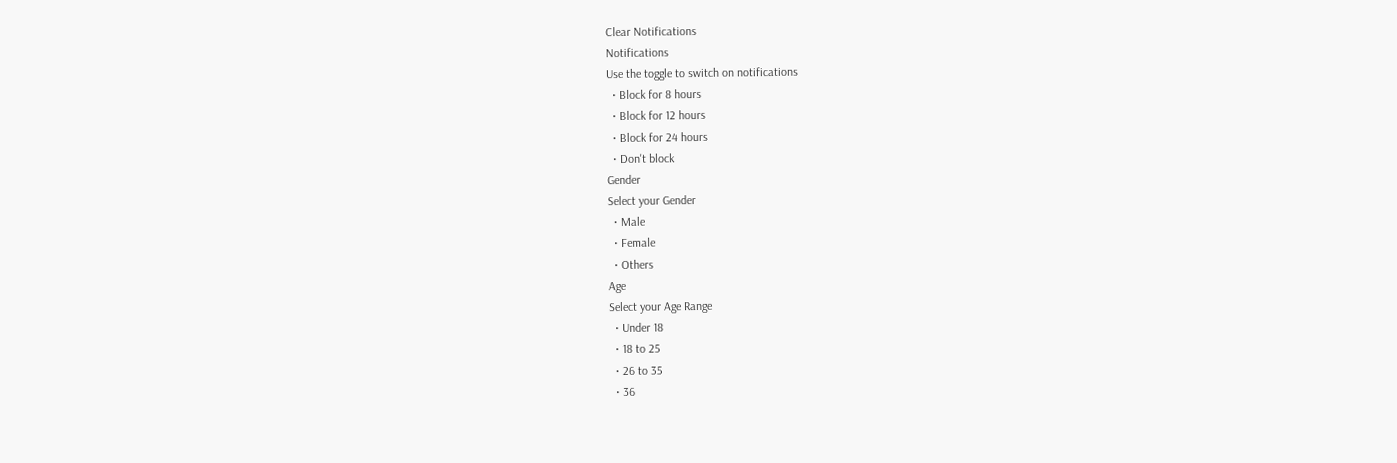Clear Notifications
Notifications
Use the toggle to switch on notifications
  • Block for 8 hours
  • Block for 12 hours
  • Block for 24 hours
  • Don't block
Gender
Select your Gender
  • Male
  • Female
  • Others
Age
Select your Age Range
  • Under 18
  • 18 to 25
  • 26 to 35
  • 36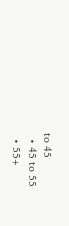to 45
  • 45 to 55
  • 55+